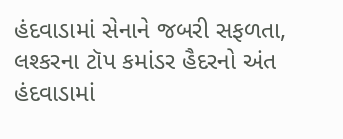હંદવાડામાં સેનાને જબરી સફળતા, લશ્કરના ટૉપ કમાંડર હૈદરનો અંત
હંદવાડામાં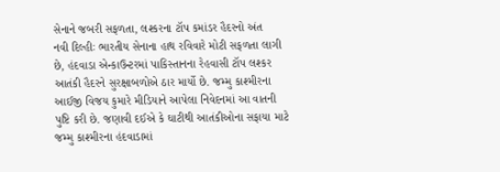સેનાને જબરી સફળતા, લશ્કરના ટૉપ કમાંડર હૈદરનો અંત
નવી દિલ્હીઃ ભારતીય સેનાના હાથ રવિવારે મોટી સફળતા લાગી છે, હંદવાડા એન્કાઉન્ટરમાં પાકિસ્તાનના રેહવાસી ટૉપ લશ્કર આતંકી હૈદરને સુરક્ષાબળોએ ઠાર માર્યો છે. જમ્મુ કાશ્મીરના આઈજી વિજય કુમારે મીડિયાને આપેલા નિવેદનમાં આ વાતની પુષ્ટિ કરી છે. જણાવી દઈએ કે ઘાટીથી આતંકીઓના સફાયા માટે જમ્મુ કાશ્મીરના હંદવાડામાં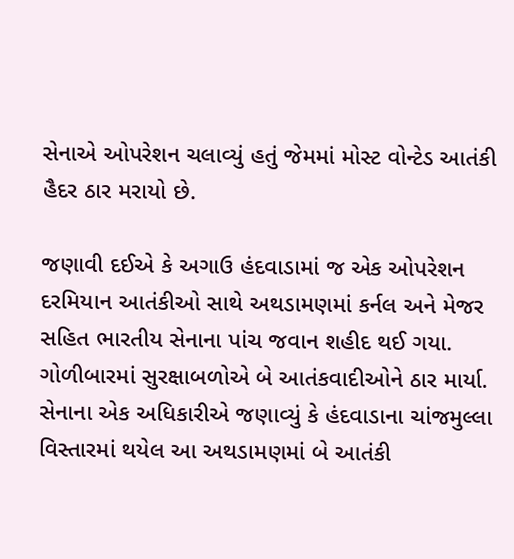સેનાએ ઓપરેશન ચલાવ્યું હતું જેમમાં મોસ્ટ વોન્ટેડ આતંકી હૈદર ઠાર મરાયો છે.

જણાવી દઈએ કે અગાઉ હંદવાડામાં જ એક ઓપરેશન દરમિયાન આતંકીઓ સાથે અથડામણમાં કર્નલ અને મેજર સહિત ભારતીય સેનાના પાંચ જવાન શહીદ થઈ ગયા. ગોળીબારમાં સુરક્ષાબળોએ બે આતંકવાદીઓને ઠાર માર્યા. સેનાના એક અધિકારીએ જણાવ્યું કે હંદવાડાના ચાંજમુલ્લા વિસ્તારમાં થયેલ આ અથડામણમાં બે આતંકી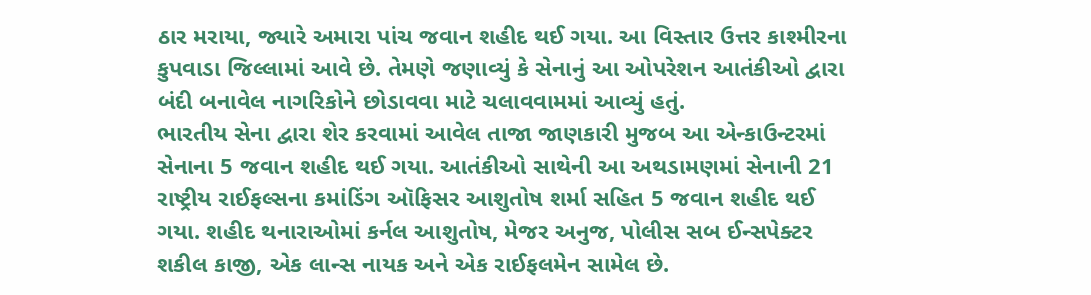ઠાર મરાયા, જ્યારે અમારા પાંચ જવાન શહીદ થઈ ગયા. આ વિસ્તાર ઉત્તર કાશ્મીરના કુપવાડા જિલ્લામાં આવે છે. તેમણે જણાવ્યું કે સેનાનું આ ઓપરેશન આતંકીઓ દ્વારા બંદી બનાવેલ નાગરિકોને છોડાવવા માટે ચલાવવામમાં આવ્યું હતું.
ભારતીય સેના દ્વારા શેર કરવામાં આવેલ તાજા જાણકારી મુજબ આ એન્કાઉન્ટરમાં સેનાના 5 જવાન શહીદ થઈ ગયા. આતંકીઓ સાથેની આ અથડામણમાં સેનાની 21 રાષ્ટ્રીય રાઈફલ્સના કમાંડિંગ ઑફિસર આશુતોષ શર્મા સહિત 5 જવાન શહીદ થઈ ગયા. શહીદ થનારાઓમાં કર્નલ આશુતોષ, મેજર અનુજ, પોલીસ સબ ઈન્સપેક્ટર શકીલ કાજી, એક લાન્સ નાયક અને એક રાઈફલમેન સામેલ છે.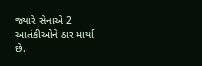જ્યારે સેનાએ 2 આતંકીઓને ઠાર માર્યા છે.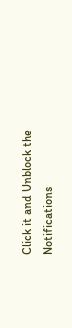Click it and Unblock the Notifications